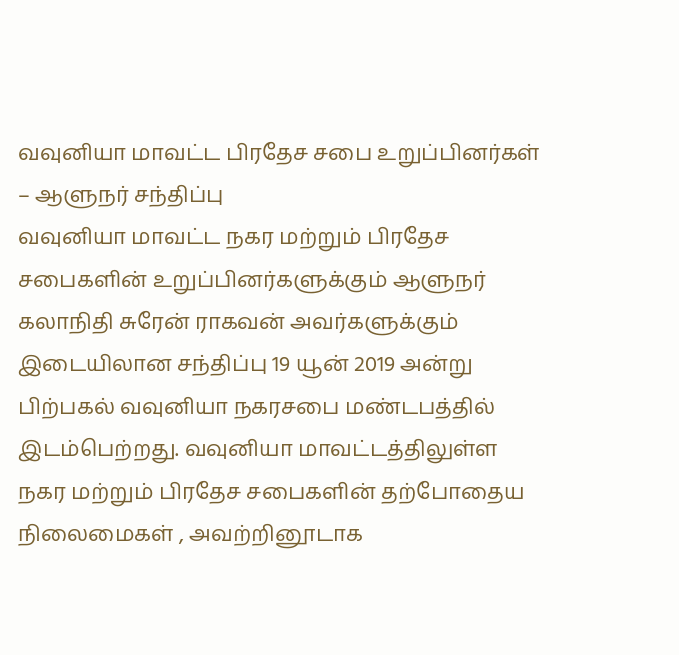வவுனியா மாவட்ட பிரதேச சபை உறுப்பினர்கள் – ஆளுநர் சந்திப்பு
வவுனியா மாவட்ட நகர மற்றும் பிரதேச சபைகளின் உறுப்பினர்களுக்கும் ஆளுநர் கலாநிதி சுரேன் ராகவன் அவர்களுக்கும் இடையிலான சந்திப்பு 19 யூன் 2019 அன்று பிற்பகல் வவுனியா நகரசபை மண்டபத்தில் இடம்பெற்றது. வவுனியா மாவட்டத்திலுள்ள நகர மற்றும் பிரதேச சபைகளின் தற்போதைய நிலைமைகள் , அவற்றினூடாக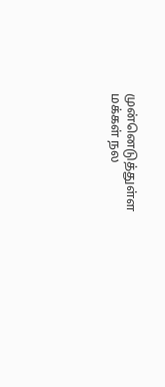முன்னெடுத்துள்ள மக்கள் நல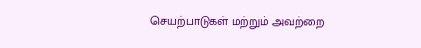செயற்பாடுகள் மற்றும் அவற்றை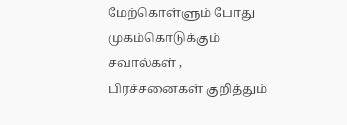மேற்கொள்ளும் போது முகம்கொடுக்கும் சவால்கள் , பிரச்சனைகள் குறித்தும்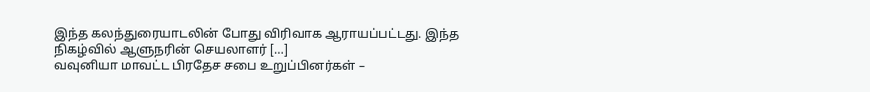இந்த கலந்துரையாடலின் போது விரிவாக ஆராயப்பட்டது. இந்த நிகழ்வில் ஆளுநரின் செயலாளர் […]
வவுனியா மாவட்ட பிரதேச சபை உறுப்பினர்கள் –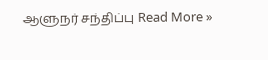ஆளுநர் சந்திப்பு Read More »